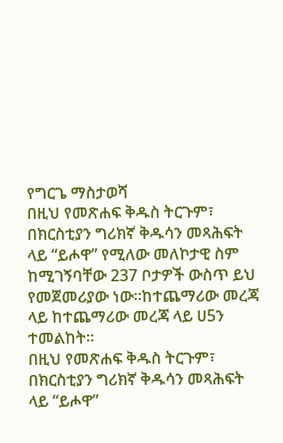የግርጌ ማስታወሻ
በዚህ የመጽሐፍ ቅዱስ ትርጉም፣ በክርስቲያን ግሪክኛ ቅዱሳን መጻሕፍት ላይ “ይሖዋ” የሚለው መለኮታዊ ስም ከሚገኝባቸው 237 ቦታዎች ውስጥ ይህ የመጀመሪያው ነው።ከተጨማሪው መረጃ ላይ ከተጨማሪው መረጃ ላይ ሀ5ን ተመልከት።
በዚህ የመጽሐፍ ቅዱስ ትርጉም፣ በክርስቲያን ግሪክኛ ቅዱሳን መጻሕፍት ላይ “ይሖዋ”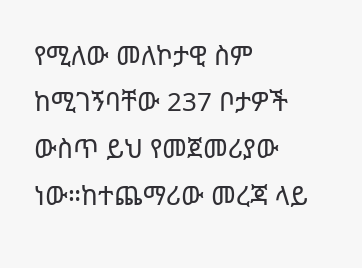የሚለው መለኮታዊ ስም ከሚገኝባቸው 237 ቦታዎች ውስጥ ይህ የመጀመሪያው ነው።ከተጨማሪው መረጃ ላይ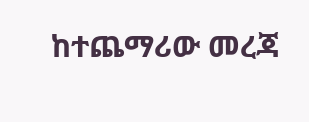ከተጨማሪው መረጃ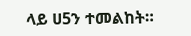ላይ ሀ5ን ተመልከት።